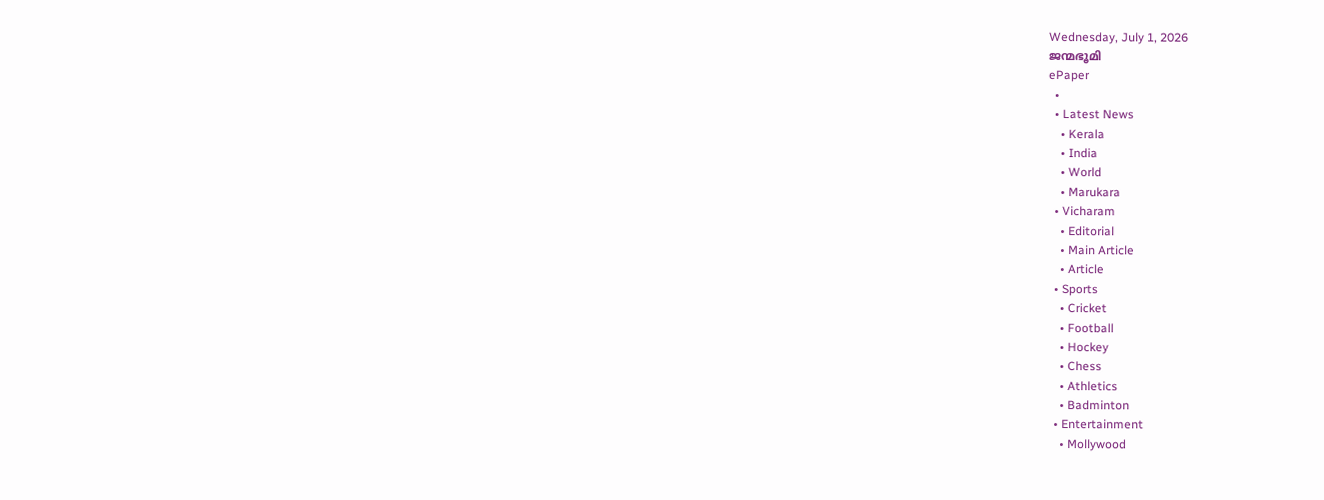Wednesday, July 1, 2026
ജന്മഭൂമി
ePaper
  •
  • Latest News
    • Kerala
    • India
    • World
    • Marukara
  • Vicharam
    • Editorial
    • Main Article
    • Article
  • Sports
    • Cricket
    • Football
    • Hockey
    • Chess
    • Athletics
    • Badminton
  • Entertainment
    • Mollywood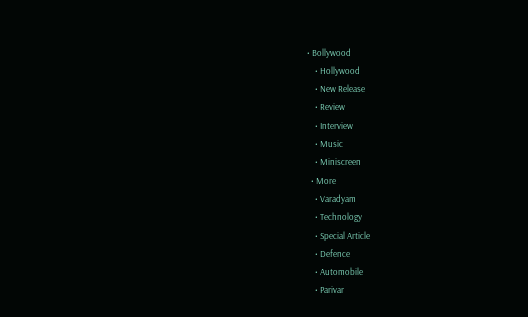• Bollywood
    • Hollywood
    • New Release
    • Review
    • Interview
    • Music
    • Miniscreen
  • More
    • Varadyam
    • Technology
    • Special Article
    • Defence
    • Automobile
    • Parivar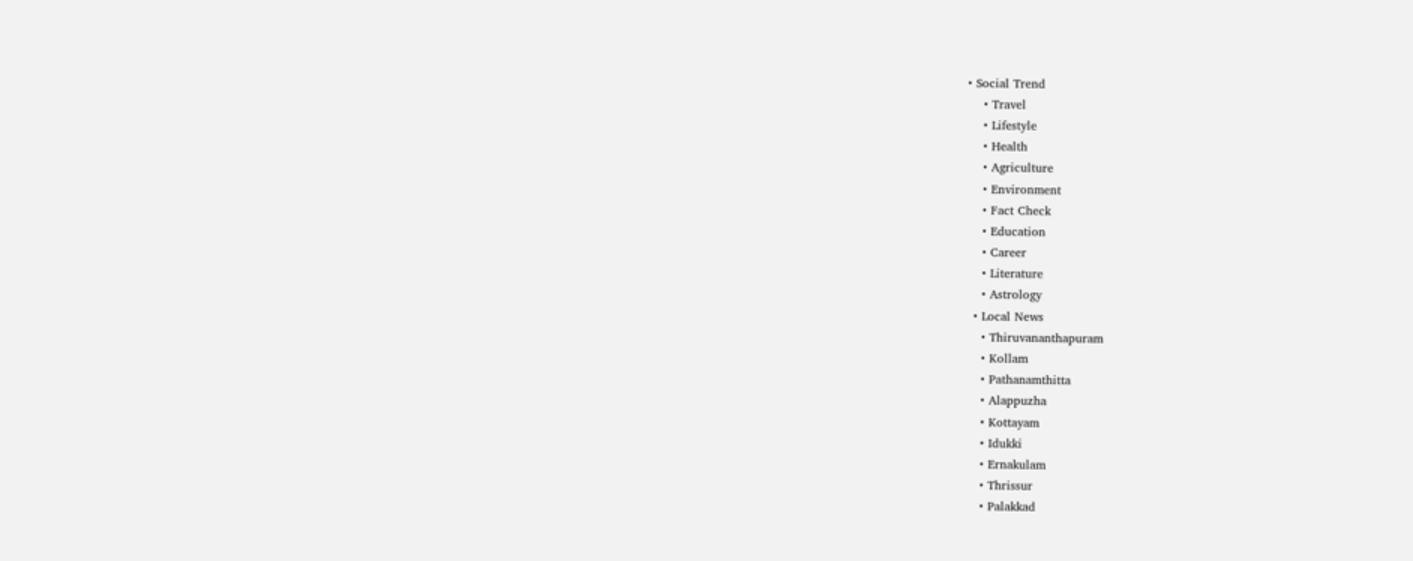• Social Trend
    • Travel
    • Lifestyle
    • Health
    • Agriculture
    • Environment
    • Fact Check
    • Education
    • Career
    • Literature
    • Astrology
  • Local News
    • Thiruvananthapuram
    • Kollam
    • Pathanamthitta
    • Alappuzha
    • Kottayam
    • Idukki
    • Ernakulam
    • Thrissur
    • Palakkad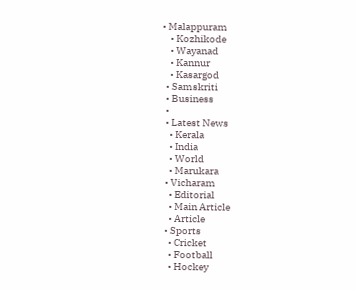• Malappuram
    • Kozhikode
    • Wayanad
    • Kannur
    • Kasargod
  • Samskriti
  • Business
  •
  • Latest News
    • Kerala
    • India
    • World
    • Marukara
  • Vicharam
    • Editorial
    • Main Article
    • Article
  • Sports
    • Cricket
    • Football
    • Hockey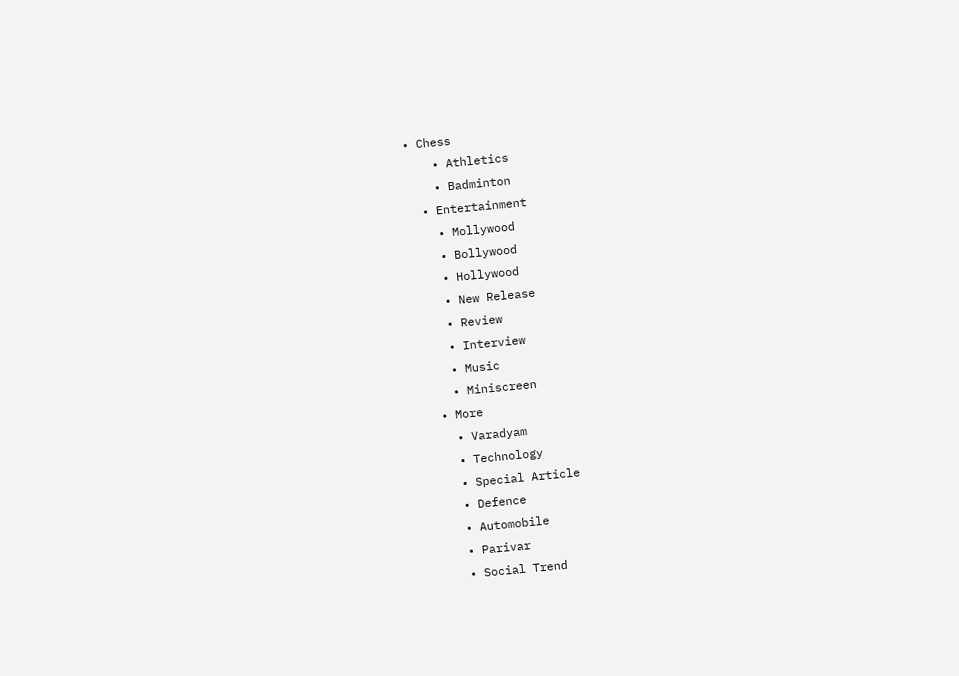• Chess
    • Athletics
    • Badminton
  • Entertainment
    • Mollywood
    • Bollywood
    • Hollywood
    • New Release
    • Review
    • Interview
    • Music
    • Miniscreen
  • More
    • Varadyam
    • Technology
    • Special Article
    • Defence
    • Automobile
    • Parivar
    • Social Trend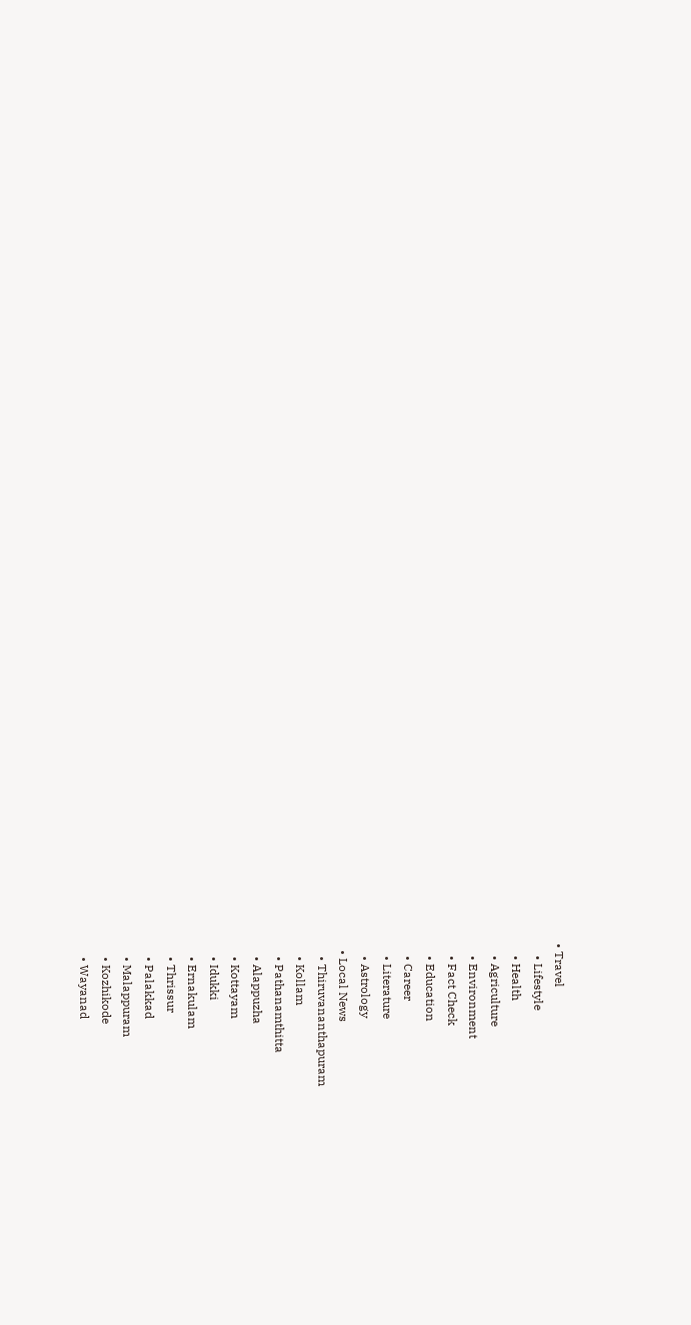• Travel
    • Lifestyle
    • Health
    • Agriculture
    • Environment
    • Fact Check
    • Education
    • Career
    • Literature
    • Astrology
  • Local News
    • Thiruvananthapuram
    • Kollam
    • Pathanamthitta
    • Alappuzha
    • Kottayam
    • Idukki
    • Ernakulam
    • Thrissur
    • Palakkad
    • Malappuram
    • Kozhikode
    • Wayanad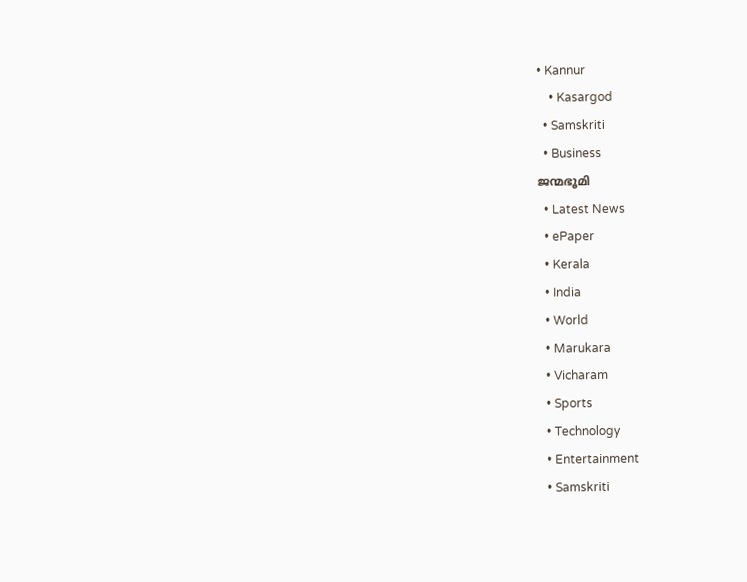• Kannur
    • Kasargod
  • Samskriti
  • Business
ജന്മഭൂമി
  • Latest News
  • ePaper
  • Kerala
  • India
  • World
  • Marukara
  • Vicharam
  • Sports
  • Technology
  • Entertainment
  • Samskriti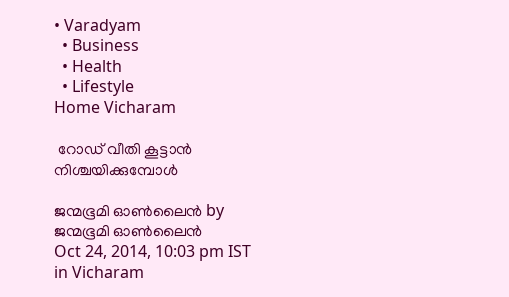• Varadyam
  • Business
  • Health
  • Lifestyle
Home Vicharam

 റോഡ് വീതി കൂട്ടാന്‍ നിശ്ചയിക്കുമ്പോള്‍

ജന്മഭൂമി ഓണ്‍ലൈന്‍ by ജന്മഭൂമി ഓണ്‍ലൈന്‍
Oct 24, 2014, 10:03 pm IST
in Vicharam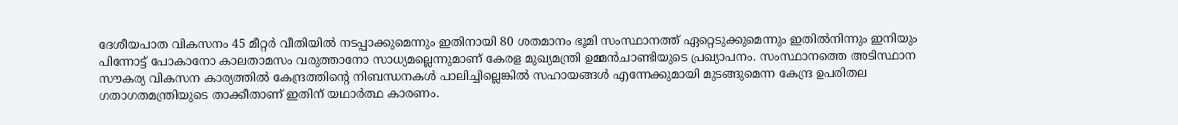ദേശീയപാത വികസനം 45 മീറ്റര്‍ വീതിയില്‍ നടപ്പാക്കുമെന്നും ഇതിനായി 80 ശതമാനം ഭൂമി സംസ്ഥാനത്ത് ഏറ്റെടുക്കുമെന്നും ഇതില്‍നിന്നും ഇനിയും പിന്നോട്ട് പോകാനോ കാലതാമസം വരുത്താനോ സാധ്യമല്ലെന്നുമാണ് കേരള മുഖ്യമന്ത്രി ഉമ്മന്‍ചാണ്ടിയുടെ പ്രഖ്യാപനം. സംസ്ഥാനത്തെ അടിസ്ഥാന സൗകര്യ വികസന കാര്യത്തില്‍ കേന്ദ്രത്തിന്റെ നിബന്ധനകള്‍ പാലിച്ചില്ലെങ്കില്‍ സഹായങ്ങള്‍ എന്നേക്കുമായി മുടങ്ങുമെന്ന കേന്ദ്ര ഉപരിതല ഗതാഗതമന്ത്രിയുടെ താക്കീതാണ് ഇതിന് യഥാര്‍ത്ഥ കാരണം.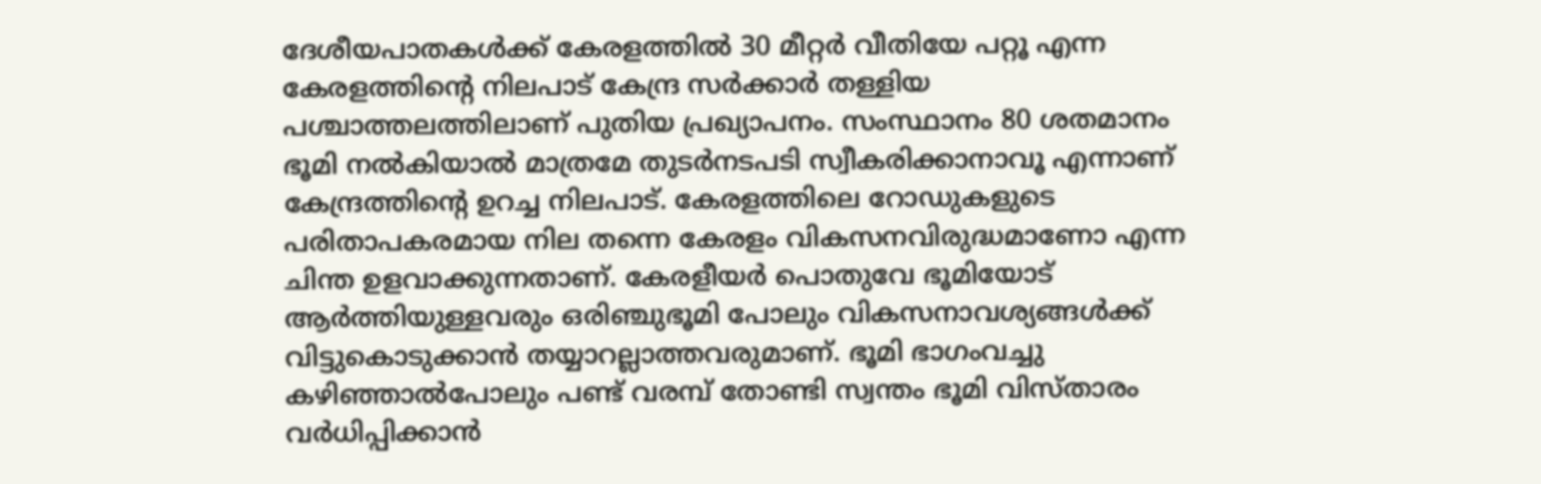ദേശീയപാതകള്‍ക്ക് കേരളത്തില്‍ 30 മീറ്റര്‍ വീതിയേ പറ്റൂ എന്ന കേരളത്തിന്റെ നിലപാട് കേന്ദ്ര സര്‍ക്കാര്‍ തള്ളിയ പശ്ചാത്തലത്തിലാണ് പുതിയ പ്രഖ്യാപനം. സംസ്ഥാനം 80 ശതമാനം ഭൂമി നല്‍കിയാല്‍ മാത്രമേ തുടര്‍നടപടി സ്വീകരിക്കാനാവൂ എന്നാണ് കേന്ദ്രത്തിന്റെ ഉറച്ച നിലപാട്. കേരളത്തിലെ റോഡുകളുടെ പരിതാപകരമായ നില തന്നെ കേരളം വികസനവിരുദ്ധമാണോ എന്ന ചിന്ത ഉളവാക്കുന്നതാണ്. കേരളീയര്‍ പൊതുവേ ഭൂമിയോട് ആര്‍ത്തിയുള്ളവരും ഒരിഞ്ചുഭൂമി പോലും വികസനാവശ്യങ്ങള്‍ക്ക് വിട്ടുകൊടുക്കാന്‍ തയ്യാറല്ലാത്തവരുമാണ്. ഭൂമി ഭാഗംവച്ചു കഴിഞ്ഞാല്‍പോലും പണ്ട് വരമ്പ് തോണ്ടി സ്വന്തം ഭൂമി വിസ്താരം വര്‍ധിപ്പിക്കാന്‍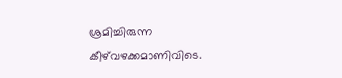ശ്രമിച്ചിരുന്ന കീഴ്‌വഴക്കമാണിവിടെ.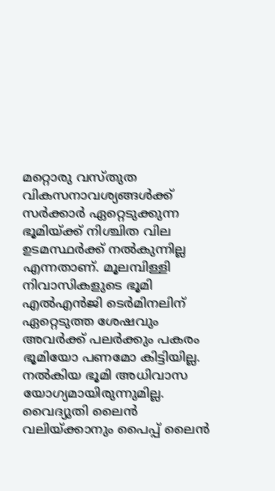മറ്റൊരു വസ്തുത വികസനാവശ്യങ്ങള്‍ക്ക് സര്‍ക്കാര്‍ ഏറ്റെടുക്കുന്ന ഭൂമിയ്‌ക്ക് നിശ്ചിത വില ഉടമസ്ഥര്‍ക്ക് നല്‍കുന്നില്ല എന്നതാണ്. മൂലമ്പിള്ളി നിവാസികളുടെ ഭൂമി എല്‍എന്‍ജി ടെര്‍മിനലിന് ഏറ്റെടുത്ത ശേഷവും അവര്‍ക്ക് പലര്‍ക്കും പകരം ഭൂമിയോ പണമോ കിട്ടിയില്ല. നല്‍കിയ ഭൂമി അധിവാസ യോഗ്യമായിരുന്നുമില്ല. വൈദ്യുതി ലൈന്‍ വലിയ്‌ക്കാനും പൈപ്പ് ലൈന്‍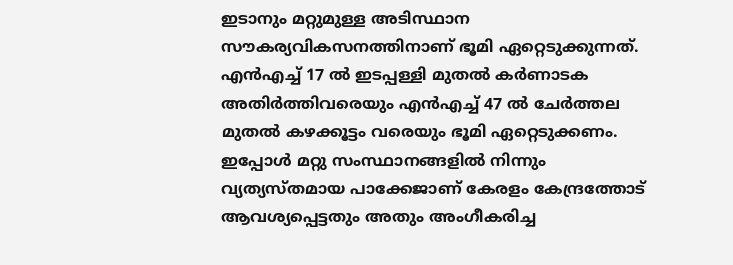ഇടാനും മറ്റുമുള്ള അടിസ്ഥാന സൗകര്യവികസനത്തിനാണ് ഭൂമി ഏറ്റെടുക്കുന്നത്. എന്‍എച്ച് 17 ല്‍ ഇടപ്പള്ളി മുതല്‍ കര്‍ണാടക അതിര്‍ത്തിവരെയും എന്‍എച്ച് 47 ല്‍ ചേര്‍ത്തല മുതല്‍ കഴക്കൂട്ടം വരെയും ഭൂമി ഏറ്റെടുക്കണം. ഇപ്പോള്‍ മറ്റു സംസ്ഥാനങ്ങളില്‍ നിന്നും വ്യത്യസ്തമായ പാക്കേജാണ് കേരളം കേന്ദ്രത്തോട് ആവശ്യപ്പെട്ടതും അതും അംഗീകരിച്ച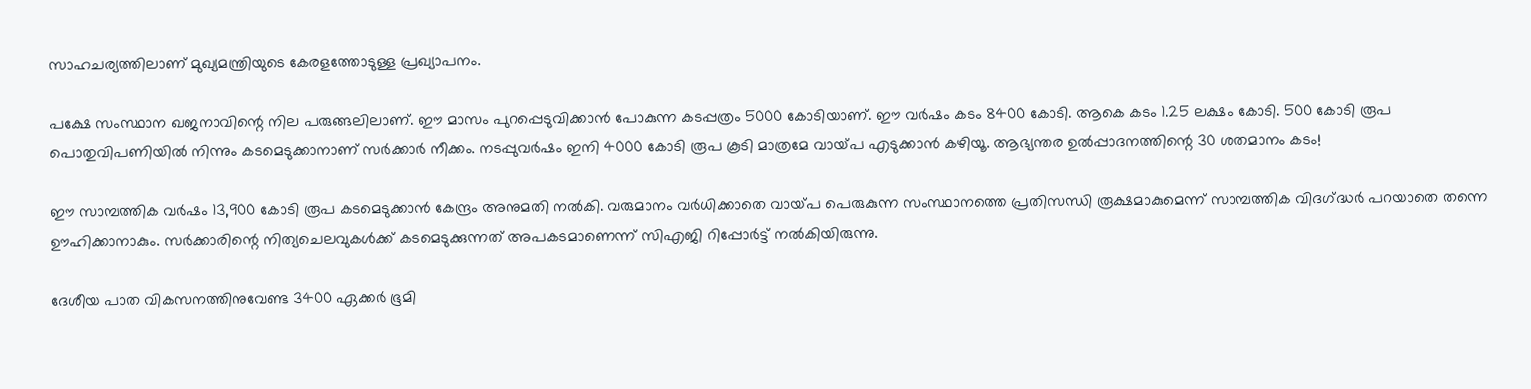സാഹചര്യത്തിലാണ് മുഖ്യമന്ത്രിയുടെ കേരളത്തോടുള്ള പ്രഖ്യാപനം.

പക്ഷേ സംസ്ഥാന ഖജനാവിന്റെ നില പരുങ്ങലിലാണ്. ഈ മാസം പുറപ്പെടുവിക്കാന്‍ പോകുന്ന കടപ്പത്രം 5000 കോടിയാണ്. ഈ വര്‍ഷം കടം 8400 കോടി. ആകെ കടം 1.25 ലക്ഷം കോടി. 500 കോടി രൂപ പൊതുവിപണിയില്‍ നിന്നും കടമെടുക്കാനാണ് സര്‍ക്കാര്‍ നീക്കം. നടപ്പുവര്‍ഷം ഇനി 4000 കോടി രൂപ കൂടി മാത്രമേ വായ്‌പ എടുക്കാന്‍ കഴിയൂ. ആഭ്യന്തര ഉല്‍പ്പാദനത്തിന്റെ 30 ശതമാനം കടം!

ഈ സാമ്പത്തിക വര്‍ഷം 13,900 കോടി രൂപ കടമെടുക്കാന്‍ കേന്ദ്രം അനുമതി നല്‍കി. വരുമാനം വര്‍ധിക്കാതെ വായ്‌പ പെരുകുന്ന സംസ്ഥാനത്തെ പ്രതിസന്ധി രൂക്ഷമാകുമെന്ന് സാമ്പത്തിക വിദഗ്‌ദ്ധര്‍ പറയാതെ തന്നെ ഊഹിക്കാനാകും. സര്‍ക്കാരിന്റെ നിത്യചെലവുകള്‍ക്ക് കടമെടുക്കുന്നത് അപകടമാണെന്ന് സിഎജി റിപ്പോര്‍ട്ട് നല്‍കിയിരുന്നു.

ദേശീയ പാത വികസനത്തിനുവേണ്ട 3400 ഏക്കര്‍ ഭൂമി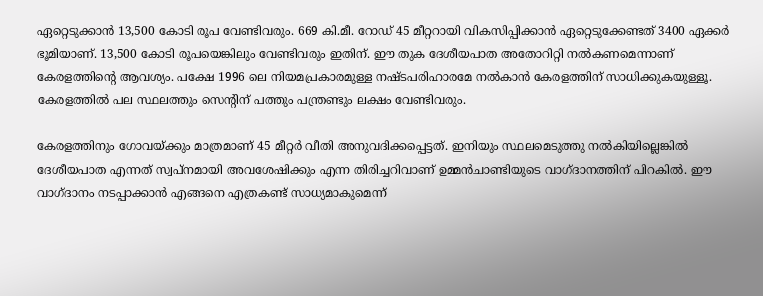ഏറ്റെടുക്കാന്‍ 13,500 കോടി രൂപ വേണ്ടിവരും. 669 കി.മീ. റോഡ് 45 മീറ്ററായി വികസിപ്പിക്കാന്‍ ഏറ്റെടുക്കേണ്ടത് 3400 ഏക്കര്‍ ഭൂമിയാണ്. 13,500 കോടി രൂപയെങ്കിലും വേണ്ടിവരും ഇതിന്. ഈ തുക ദേശീയപാത അതോറിറ്റി നല്‍കണമെന്നാണ് കേരളത്തിന്റെ ആവശ്യം. പക്ഷേ 1996 ലെ നിയമപ്രകാരമുള്ള നഷ്ടപരിഹാരമേ നല്‍കാന്‍ കേരളത്തിന് സാധിക്കുകയുള്ളൂ. കേരളത്തില്‍ പല സ്ഥലത്തും സെന്റിന് പത്തും പന്ത്രണ്ടും ലക്ഷം വേണ്ടിവരും.

കേരളത്തിനും ഗോവയ്‌ക്കും മാത്രമാണ് 45 മീറ്റര്‍ വീതി അനുവദിക്കപ്പെട്ടത്. ഇനിയും സ്ഥലമെടുത്തു നല്‍കിയില്ലെങ്കില്‍ ദേശീയപാത എന്നത് സ്വപ്‌നമായി അവശേഷിക്കും എന്ന തിരിച്ചറിവാണ് ഉമ്മന്‍ചാണ്ടിയുടെ വാഗ്ദാനത്തിന് പിറകില്‍. ഈ വാഗ്ദാനം നടപ്പാക്കാന്‍ എങ്ങനെ എത്രകണ്ട് സാധ്യമാകുമെന്ന്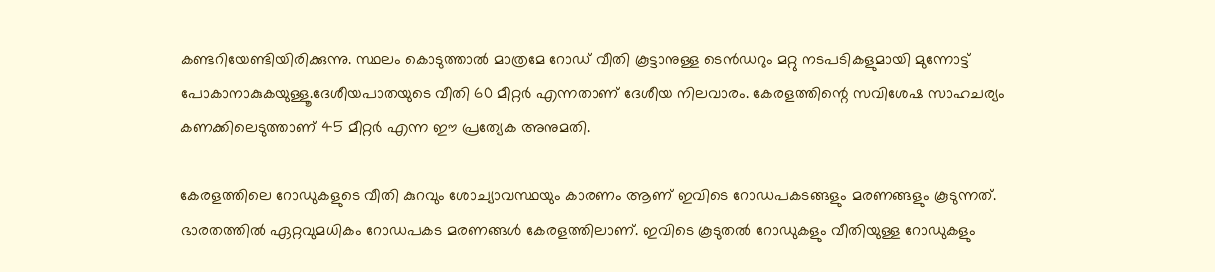കണ്ടറിയേണ്ടിയിരിക്കുന്നു. സ്ഥലം കൊടുത്താല്‍ മാത്രമേ റോഡ് വീതി കൂട്ടാനുള്ള ടെന്‍ഡറും മറ്റു നടപടികളുമായി മുന്നോട്ട് പോകാനാകുകയുള്ളൂ.ദേശീയപാതയുടെ വീതി 60 മീറ്റര്‍ എന്നതാണ് ദേശീയ നിലവാരം. കേരളത്തിന്റെ സവിശേഷ സാഹചര്യം കണക്കിലെടുത്താണ് 45 മീറ്റര്‍ എന്ന ഈ പ്രത്യേക അനുമതി.

കേരളത്തിലെ റോഡുകളുടെ വീതി കുറവും ശോച്യാവസ്ഥയും കാരണം ആണ് ഇവിടെ റോഡപകടങ്ങളും മരണങ്ങളും കൂടുന്നത്. ഭാരതത്തില്‍ ഏറ്റവുമധികം റോഡപകട മരണങ്ങള്‍ കേരളത്തിലാണ്. ഇവിടെ കൂടുതല്‍ റോഡുകളും വീതിയുള്ള റോഡുകളും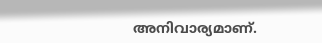അനിവാര്യമാണ്.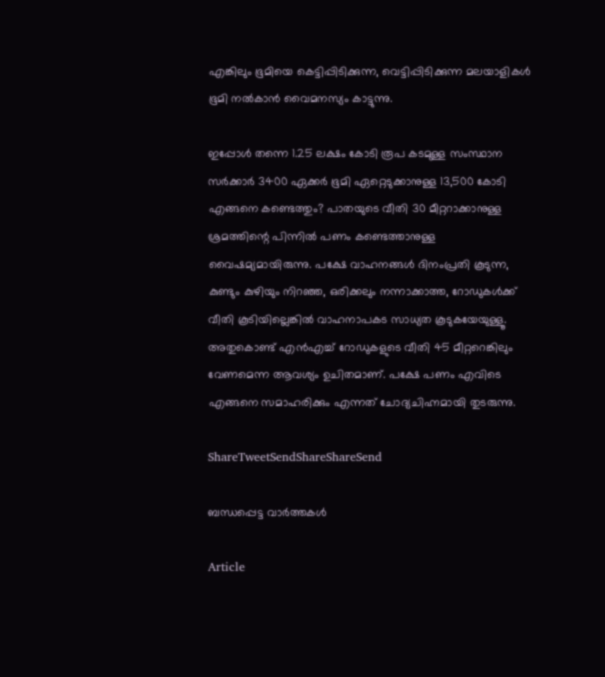എങ്കിലും ഭൂമിയെ കെട്ടിപ്പിടിക്കുന്ന, വെട്ടിപ്പിടിക്കുന്ന മലയാളികള്‍ ഭൂമി നല്‍കാന്‍ വൈമനസ്യം കാട്ടുന്നു.

ഇപ്പോള്‍ തന്നെ 1.25 ലക്ഷം കോടി രൂപ കടമുള്ള സംസ്ഥാന സര്‍ക്കാര്‍ 3400 ഏക്കര്‍ ഭൂമി ഏറ്റെടുക്കാനുള്ള 13,500 കോടി എങ്ങനെ കണ്ടെത്തും? പാതയുടെ വീതി 30 മീറ്ററാക്കാനുള്ള ശ്രമത്തിന്റെ പിന്നില്‍ പണം കണ്ടെത്താനുള്ള വൈഷമ്യമായിരുന്നു. പക്ഷേ വാഹനങ്ങള്‍ ദിനംപ്രതി കൂടുന്ന, കുണ്ടും കുഴിയും നിറഞ്ഞ, ഒരിക്കലും നന്നാക്കാത്ത, റോഡുകള്‍ക്ക് വീതി കൂടിയില്ലെങ്കില്‍ വാഹനാപകട സാധ്യത കൂടുകയേയുള്ളൂ. അതുകൊണ്ട് എന്‍എച്ച് റോഡുകളുടെ വീതി 45 മീറ്ററെങ്കിലും വേണമെന്ന ആവശ്യം ഉചിതമാണ്. പക്ഷേ പണം എവിടെ എങ്ങനെ സമാഹരിക്കും എന്നത് ചോദ്യചിഹ്നമായി തുടരുന്നു.

ShareTweetSendShareShareSend

ബന്ധപ്പെട്ട വാര്‍ത്തകള്‍

Article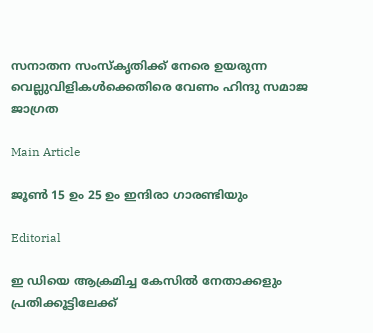സനാതന സംസ്‌കൃതിക്ക് നേരെ ഉയരുന്ന വെല്ലുവിളികള്‍ക്കെതിരെ വേണം ഹിന്ദു സമാജ ജാഗ്രത

Main Article

ജൂണ്‍ 15 ഉം 25 ഉം ഇന്ദിരാ ഗാരണ്ടിയും

Editorial

ഇ ഡിയെ ആക്രമിച്ച കേസില്‍ നേതാക്കളും പ്രതിക്കൂട്ടിലേക്ക്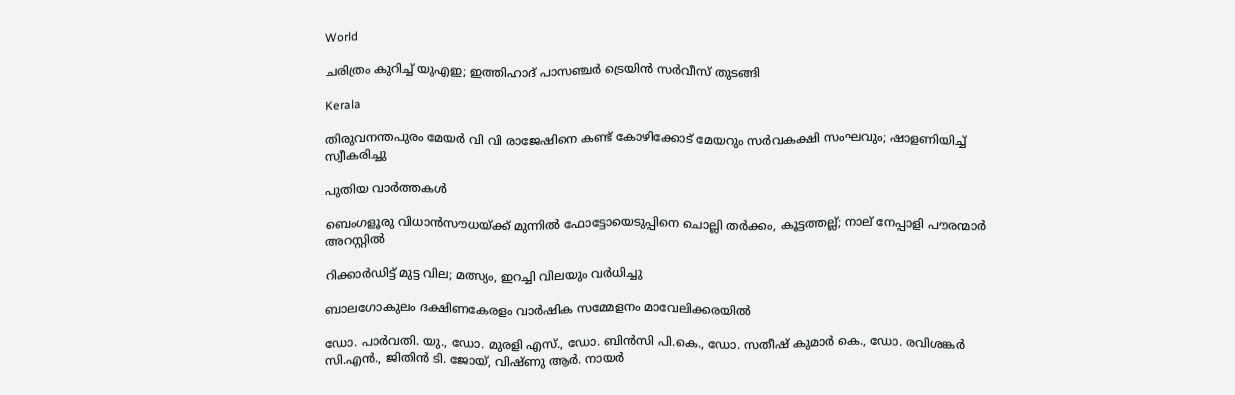World

ചരിത്രം കുറിച്ച് യുഎഇ; ഇത്തിഹാദ് പാസഞ്ചർ ട്രെയിൻ സർവീസ് തുടങ്ങി

Kerala

തിരുവനന്തപുരം മേയർ വി വി രാജേഷിനെ കണ്ട് കോഴിക്കോട് മേയറും സർവകക്ഷി സംഘവും; ഷാളണിയിച്ച് സ്വീകരിച്ചു

പുതിയ വാര്‍ത്തകള്‍

ബെംഗളൂരു വിധാൻസൗധയ്‌ക്ക് മുന്നിൽ ഫോട്ടോയെടുപ്പിനെ ചൊല്ലി തര്‍ക്കം, കൂട്ടത്തല്ല്; നാല് നേപ്പാളി പൗരന്മാര്‍ അറസ്റ്റില്‍

റിക്കാര്‍ഡിട്ട് മുട്ട വില; മത്സ്യം, ഇറച്ചി വിലയും വര്‍ധിച്ചു

ബാലഗോകുലം ദക്ഷിണകേരളം വാര്‍ഷിക സമ്മേളനം മാവേലിക്കരയില്‍

ഡോ. പാര്‍വതി. യു., ഡോ. മുരളി എസ്., ഡോ. ബിന്‍സി പി.കെ., ഡോ. സതീഷ് കുമാര്‍ കെ., ഡോ. രവിശങ്കര്‍ സി.എന്‍., ജിതിന്‍ ടി. ജോയ്, വിഷ്ണു ആര്‍. നായര്‍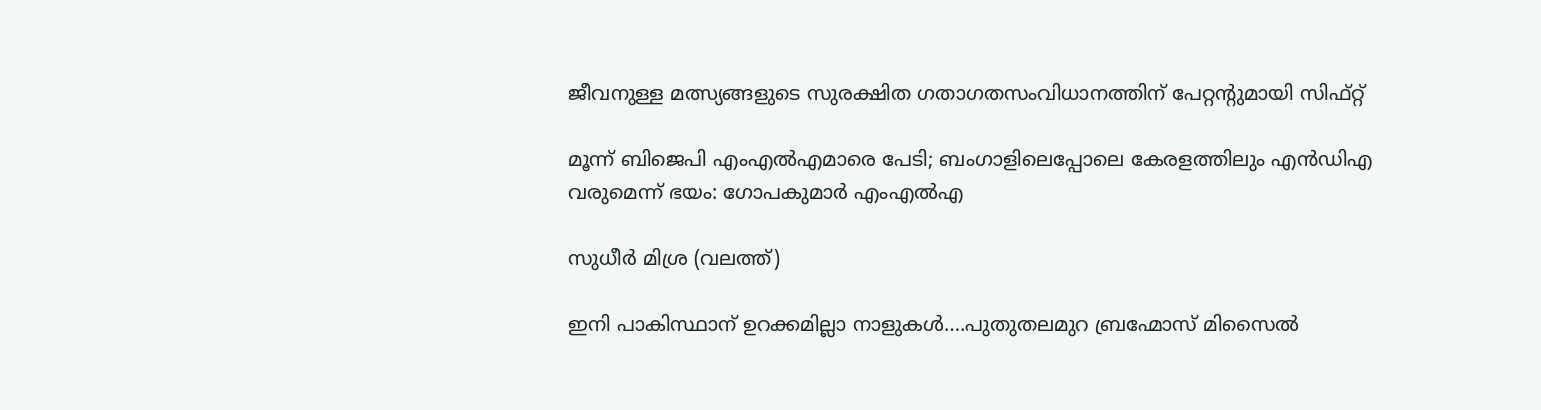ജീവനുള്ള മത്സ്യങ്ങളുടെ സുരക്ഷിത ഗതാഗതസംവിധാനത്തിന് പേറ്റന്റുമായി സിഫ്റ്റ്

മൂന്ന് ബിജെപി എംഎല്‍എമാരെ പേടി; ബംഗാളിലെപ്പോലെ കേരളത്തിലും എന്‍ഡിഎ വരുമെന്ന് ഭയം: ഗോപകുമാര്‍ എംഎല്‍എ

സുധീര്‍ മിശ്ര (വലത്ത്)

ഇനി പാകിസ്ഥാന് ഉറക്കമില്ലാ നാളുകള്‍….പുതുതലമുറ ബ്രഹ്മോസ് മിസൈല്‍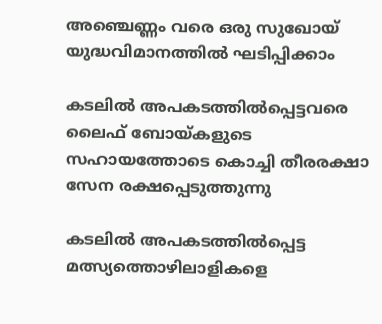അഞ്ചെണ്ണം വരെ ഒരു സുഖോയ് യുദ്ധവിമാനത്തില്‍ ഘടിപ്പിക്കാം

കടലില്‍ അപകടത്തില്‍പ്പെട്ടവരെ ലൈഫ് ബോയ്കളുടെ സഹായത്തോടെ കൊച്ചി തീരരക്ഷാ സേന രക്ഷപ്പെടുത്തുന്നു

കടലില്‍ അപകടത്തില്‍പ്പെട്ട മത്സ്യത്തൊഴിലാളികളെ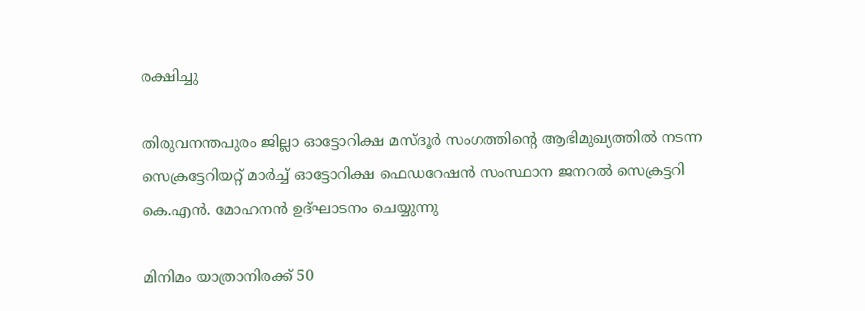രക്ഷിച്ചു

തിരുവനന്തപുരം ജില്ലാ ഓട്ടോറിക്ഷ മസ്ദൂര്‍ സംഗത്തിന്റെ ആഭിമുഖ്യത്തില്‍ നടന്ന സെക്രട്ടേറിയറ്റ് മാര്‍ച്ച് ഓട്ടോറിക്ഷ ഫെഡറേഷന്‍ സംസ്ഥാന ജനറല്‍ സെക്രട്ടറി കെ.എന്‍. മോഹനന്‍ ഉദ്ഘാടനം ചെയ്യുന്നു

മിനിമം യാത്രാനിരക്ക് 50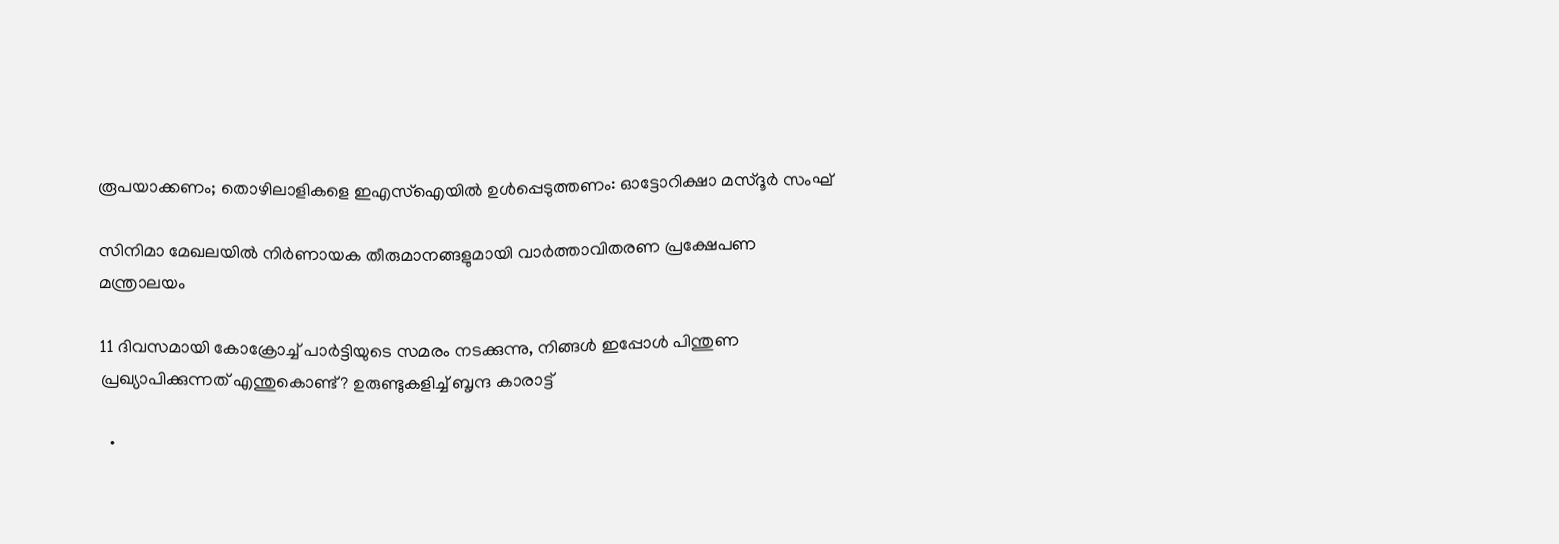രൂപയാക്കണം; തൊഴിലാളികളെ ഇഎസ്‌ഐയില്‍ ഉള്‍പ്പെടുത്തണം: ഓട്ടോറിക്ഷാ മസ്ദൂര്‍ സംഘ്

സിനിമാ മേഖലയില്‍ നിര്‍ണായക തീരുമാനങ്ങളുമായി വാര്‍ത്താവിതരണ പ്രക്ഷേപണ മന്ത്രാലയം

11 ദിവസമായി കോക്രോച്ച് പാര്‍ട്ടിയുടെ സമരം നടക്കുന്നു, നിങ്ങള്‍ ഇപ്പോള്‍ പിന്തുണ പ്രഖ്യാപിക്കുന്നത് എന്തുകൊണ്ട്? ഉരുണ്ടുകളിച്ച് ബൃന്ദ കാരാട്ട്

  •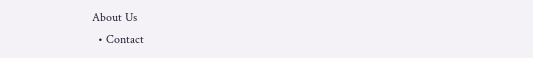About Us
  • Contact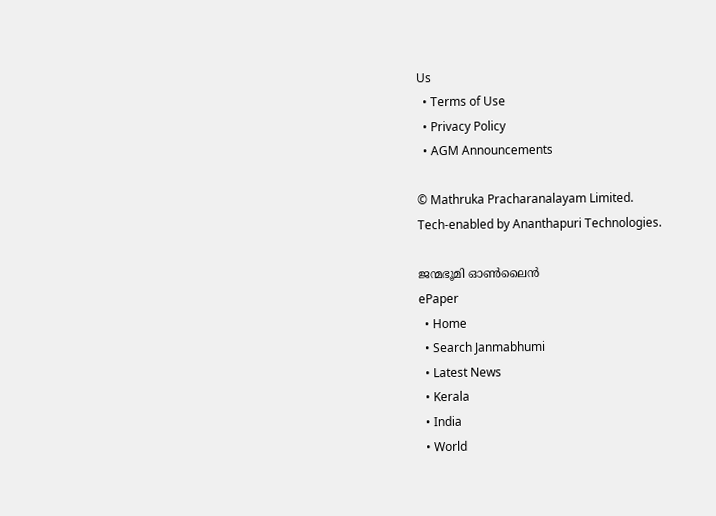Us
  • Terms of Use
  • Privacy Policy
  • AGM Announcements

© Mathruka Pracharanalayam Limited.
Tech-enabled by Ananthapuri Technologies.

ജന്മഭൂമി ഓണ്‍ലൈന്‍
ePaper
  • Home
  • Search Janmabhumi
  • Latest News
  • Kerala
  • India
  • World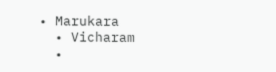• Marukara
  • Vicharam
  •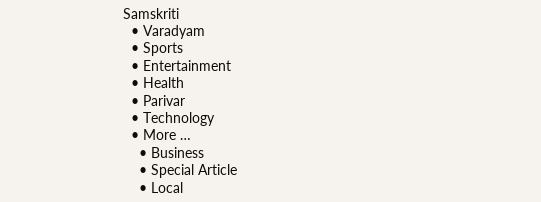Samskriti
  • Varadyam
  • Sports
  • Entertainment
  • Health
  • Parivar
  • Technology
  • More …
    • Business
    • Special Article
    • Local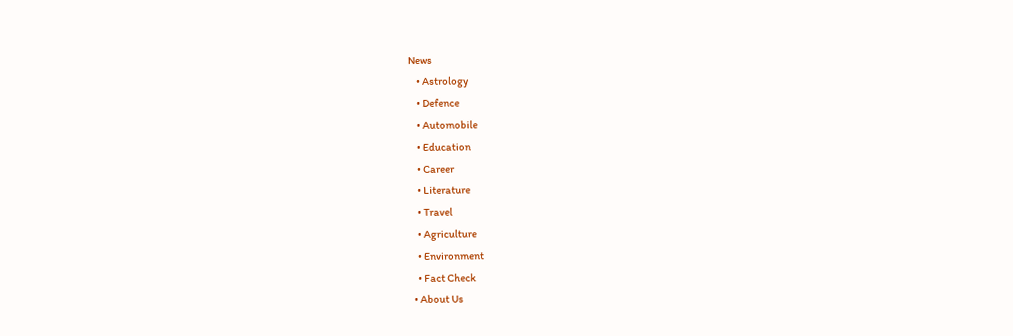News
    • Astrology
    • Defence
    • Automobile
    • Education
    • Career
    • Literature
    • Travel
    • Agriculture
    • Environment
    • Fact Check
  • About Us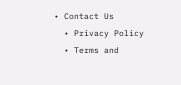• Contact Us
  • Privacy Policy
  • Terms and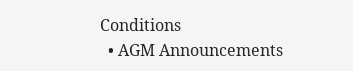Conditions
  • AGM Announcements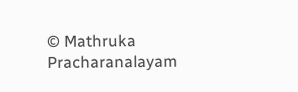© Mathruka Pracharanalayam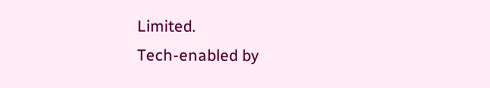Limited.
Tech-enabled by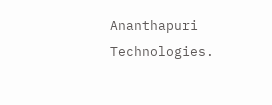Ananthapuri Technologies.